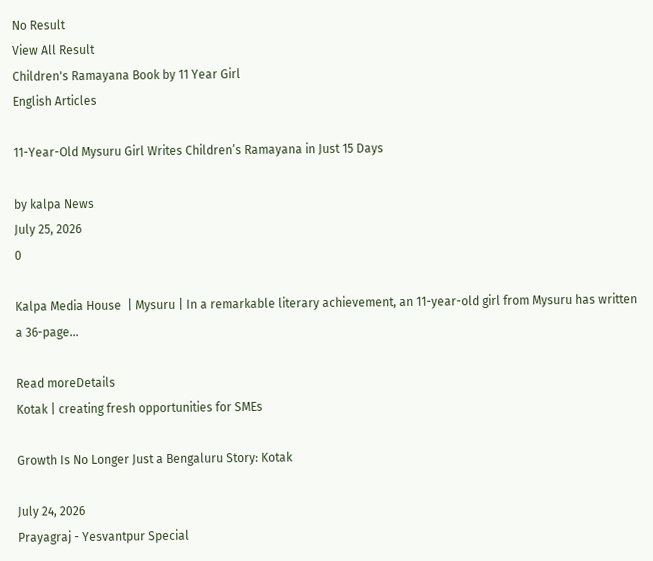No Result
View All Result
Children's Ramayana Book by 11 Year Girl
English Articles

11-Year-Old Mysuru Girl Writes Children’s Ramayana in Just 15 Days

by kalpa News
July 25, 2026
0

Kalpa Media House  | Mysuru | In a remarkable literary achievement, an 11-year-old girl from Mysuru has written a 36-page...

Read moreDetails
Kotak | creating fresh opportunities for SMEs

Growth Is No Longer Just a Bengaluru Story: Kotak

July 24, 2026
Prayagraj - Yesvantpur Special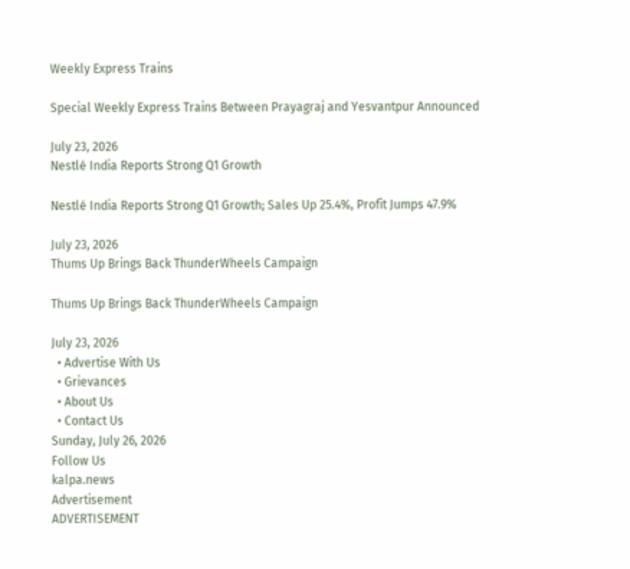Weekly Express Trains

Special Weekly Express Trains Between Prayagraj and Yesvantpur Announced

July 23, 2026
Nestlé India Reports Strong Q1 Growth

Nestlé India Reports Strong Q1 Growth; Sales Up 25.4%, Profit Jumps 47.9%

July 23, 2026
Thums Up Brings Back ThunderWheels Campaign

Thums Up Brings Back ThunderWheels Campaign

July 23, 2026
  • Advertise With Us
  • Grievances
  • About Us
  • Contact Us
Sunday, July 26, 2026
Follow Us
kalpa.news
Advertisement
ADVERTISEMENT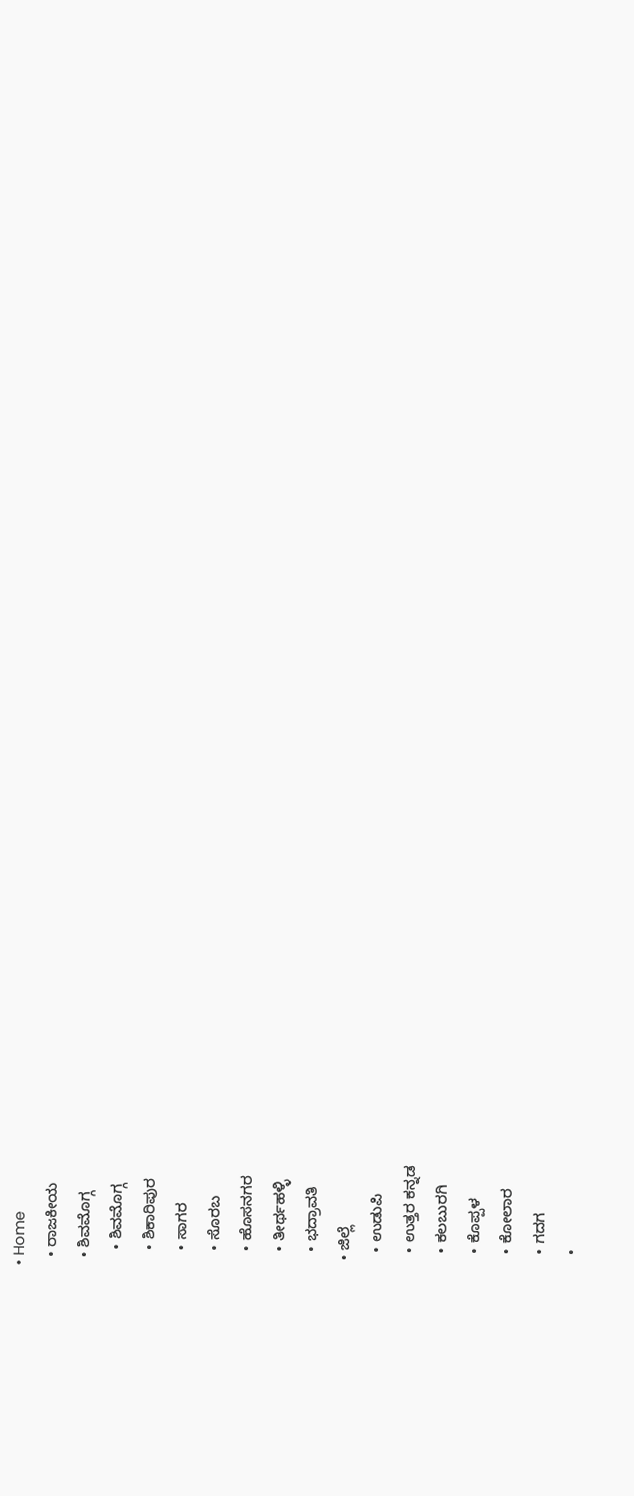• Home
  • ರಾಜಕೀಯ
  • ಶಿವಮೊಗ್ಗ
    • ಶಿವಮೊಗ್ಗ
    • ಶಿಕಾರಿಪುರ
    • ಸಾಗರ
    • ಸೊರಬ
    • ಹೊಸನಗರ
    • ತೀರ್ಥಹಳ್ಳಿ
    • ಭದ್ರಾವತಿ
  • ಜಿಲ್ಲೆ
    • ಉಡುಪಿ
    • ಉತ್ತರ ಕನ್ನಡ
    • ಕಲಬುರಗಿ
    • ಕೊಪ್ಪಳ
    • ಕೋಲಾರ
    • ಗದಗ
    •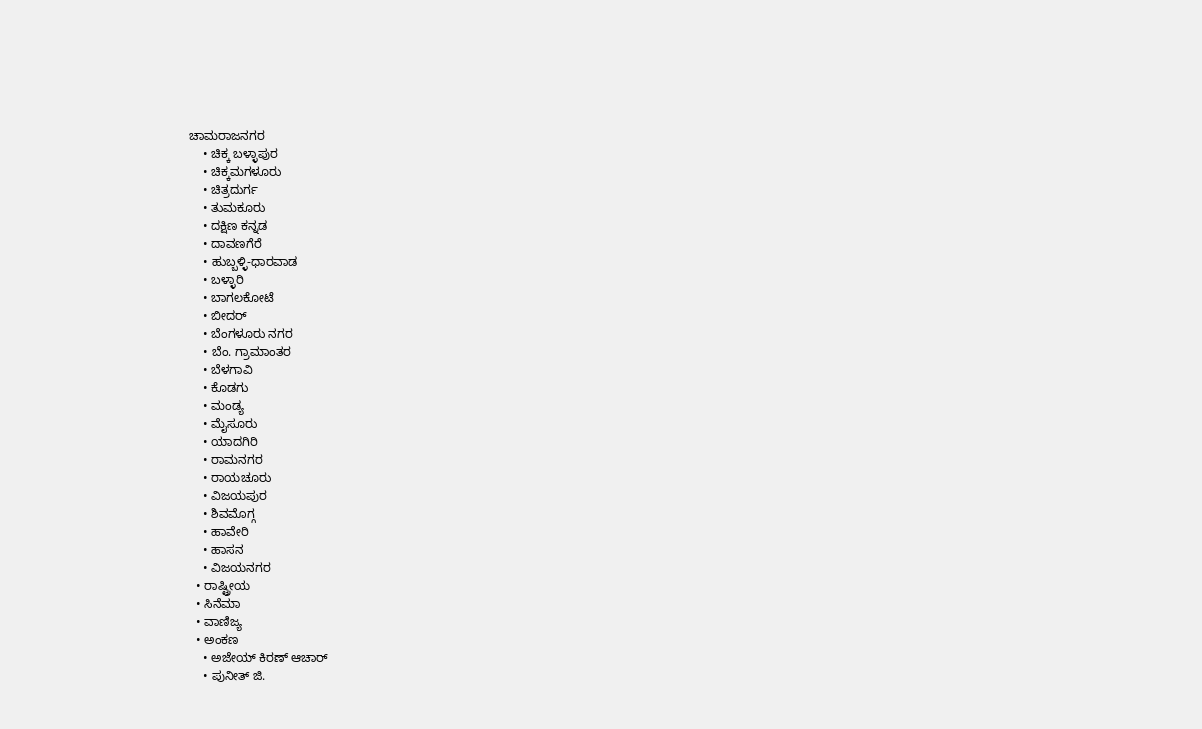ಚಾಮರಾಜನಗರ
    • ಚಿಕ್ಕ ಬಳ್ಳಾಪುರ
    • ಚಿಕ್ಕಮಗಳೂರು
    • ಚಿತ್ರದುರ್ಗ
    • ತುಮಕೂರು
    • ದಕ್ಷಿಣ ಕನ್ನಡ
    • ದಾವಣಗೆರೆ
    • ಹುಬ್ಬಳ್ಳಿ-ಧಾರವಾಡ
    • ಬಳ್ಳಾರಿ
    • ಬಾಗಲಕೋಟೆ
    • ಬೀದರ್
    • ಬೆಂಗಳೂರು ನಗರ
    • ಬೆಂ. ಗ್ರಾಮಾಂತರ
    • ಬೆಳಗಾವಿ
    • ಕೊಡಗು
    • ಮಂಡ್ಯ
    • ಮೈಸೂರು
    • ಯಾದಗಿರಿ
    • ರಾಮನಗರ
    • ರಾಯಚೂರು
    • ವಿಜಯಪುರ
    • ಶಿವಮೊಗ್ಗ
    • ಹಾವೇರಿ
    • ಹಾಸನ
    • ವಿಜಯನಗರ
  • ರಾಷ್ಟ್ರೀಯ
  • ಸಿನೆಮಾ
  • ವಾಣಿಜ್ಯ
  • ಅಂಕಣ
    • ಅಜೇಯ್ ಕಿರಣ್ ಆಚಾರ್
    • ಪುನೀತ್ ಜಿ.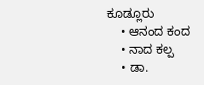ಕೂಡ್ಲೂರು
    • ಆನಂದ ಕಂದ
    • ನಾದ ಕಲ್ಪ
    • ಡಾ.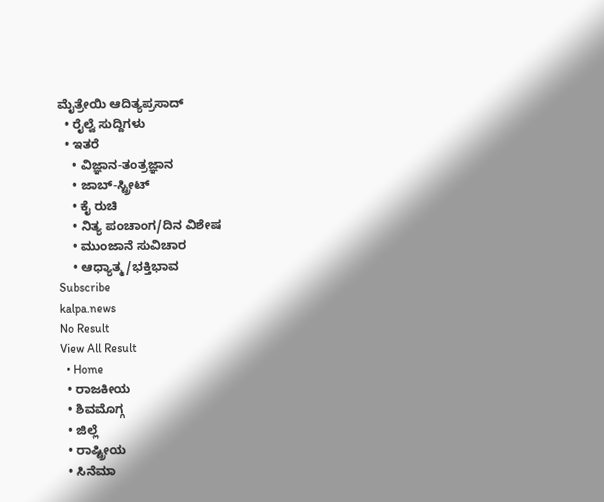ಮೈತ್ರೇಯಿ ಆದಿತ್ಯಪ್ರಸಾದ್
  • ರೈಲ್ವೆ ಸುದ್ದಿಗಳು
  • ಇತರೆ
    • ವಿಜ್ಞಾನ-ತಂತ್ರಜ್ಞಾನ
    • ಜಾಬ್-ಸ್ಟ್ರೀಟ್
    • ಕೈ ರುಚಿ
    • ನಿತ್ಯ ಪಂಚಾಂಗ/ದಿನ ವಿಶೇಷ
    • ಮುಂಜಾನೆ ಸುವಿಚಾರ
    • ಆಧ್ಯಾತ್ಮ/ಭಕ್ತಿಭಾವ
Subscribe
kalpa.news
No Result
View All Result
  • Home
  • ರಾಜಕೀಯ
  • ಶಿವಮೊಗ್ಗ
  • ಜಿಲ್ಲೆ
  • ರಾಷ್ಟ್ರೀಯ
  • ಸಿನೆಮಾ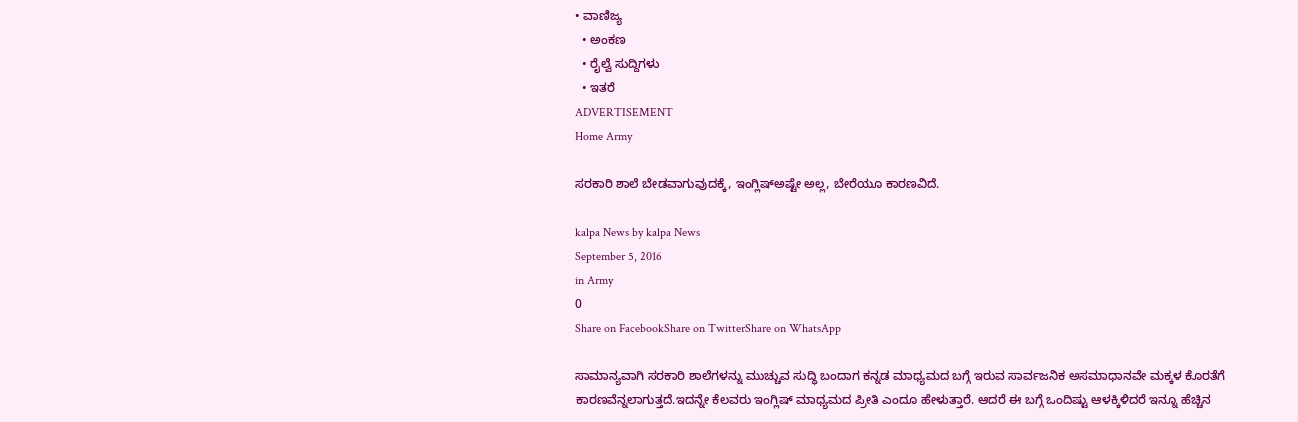• ವಾಣಿಜ್ಯ
  • ಅಂಕಣ
  • ರೈಲ್ವೆ ಸುದ್ದಿಗಳು
  • ಇತರೆ
ADVERTISEMENT
Home Army

ಸರಕಾರಿ ಶಾಲೆ ಬೇಡವಾಗುವುದಕ್ಕೆ, ಇಂಗ್ಲಿಷ್ಅಷ್ಟೇ ಅಲ್ಲ, ಬೇರೆಯೂ ಕಾರಣವಿದೆ.

kalpa News by kalpa News
September 5, 2016
in Army
0
Share on FacebookShare on TwitterShare on WhatsApp

ಸಾಮಾನ್ಯವಾಗಿ ಸರಕಾರಿ ಶಾಲೆಗಳನ್ನು ಮುಚ್ಚುವ ಸುದ್ಧಿ ಬಂದಾಗ ಕನ್ನಡ ಮಾಧ್ಯಮದ ಬಗ್ಗೆ ಇರುವ ಸಾರ್ವಜನಿಕ ಅಸಮಾಧಾನವೇ ಮಕ್ಕಳ ಕೊರತೆಗೆ ಕಾರಣವೆನ್ನಲಾಗುತ್ತದೆ.ಇದನ್ನೇ ಕೆಲವರು ಇಂಗ್ಲಿಷ್ ಮಾಧ್ಯಮದ ಪ್ರೀತಿ ಎಂದೂ ಹೇಳುತ್ತಾರೆ. ಆದರೆ ಈ ಬಗ್ಗೆ ಒಂದಿಷ್ಟು ಆಳಕ್ಕಿಳಿದರೆ ಇನ್ನೂ ಹೆಚ್ಚಿನ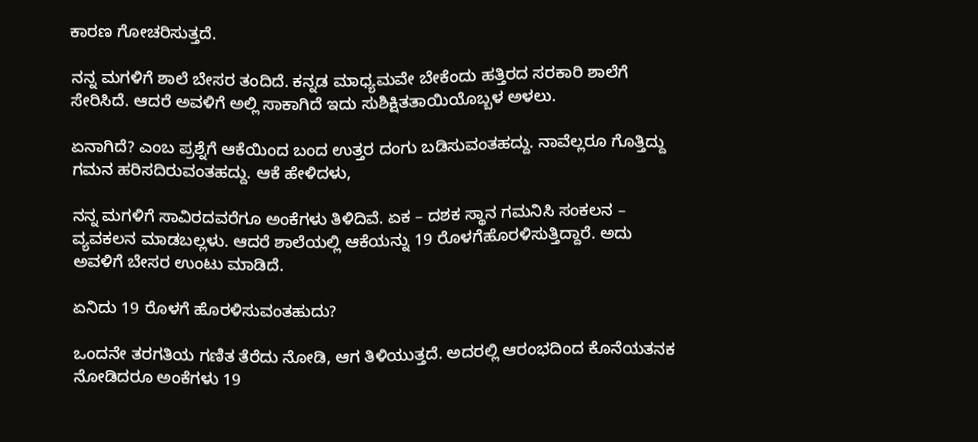ಕಾರಣ ಗೋಚರಿಸುತ್ತದೆ.

ನನ್ನ ಮಗಳಿಗೆ ಶಾಲೆ ಬೇಸರ ತಂದಿದೆ. ಕನ್ನಡ ಮಾಧ್ಯಮವೇ ಬೇಕೆಂದು ಹತ್ತಿರದ ಸರಕಾರಿ ಶಾಲೆಗೆ ಸೇರಿಸಿದೆ. ಆದರೆ ಅವಳಿಗೆ ಅಲ್ಲಿ ಸಾಕಾಗಿದೆ ಇದು ಸುಶಿಕ್ಷಿತತಾಯಿಯೊಬ್ಬಳ ಅಳಲು.

ಏನಾಗಿದೆ? ಎಂಬ ಪ್ರಶ್ನೆಗೆ ಆಕೆಯಿಂದ ಬಂದ ಉತ್ತರ ದಂಗು ಬಡಿಸುವಂತಹದ್ದು. ನಾವೆಲ್ಲರೂ ಗೊತ್ತಿದ್ದು ಗಮನ ಹರಿಸದಿರುವಂತಹದ್ದು. ಆಕೆ ಹೇಳಿದಳು,

ನನ್ನ ಮಗಳಿಗೆ ಸಾವಿರದವರೆಗೂ ಅಂಕೆಗಳು ತಿಳಿದಿವೆ. ಏಕ – ದಶಕ ಸ್ಥಾನ ಗಮನಿಸಿ ಸಂಕಲನ – ವ್ಯವಕಲನ ಮಾಡಬಲ್ಲಳು. ಆದರೆ ಶಾಲೆಯಲ್ಲಿ ಆಕೆಯನ್ನು 19 ರೊಳಗೆಹೊರಳಿಸುತ್ತಿದ್ದಾರೆ. ಅದು  ಅವಳಿಗೆ ಬೇಸರ ಉಂಟು ಮಾಡಿದೆ.

ಏನಿದು 19 ರೊಳಗೆ ಹೊರಳಿಸುವಂತಹುದು?

ಒಂದನೇ ತರಗತಿಯ ಗಣಿತ ತೆರೆದು ನೋಡಿ, ಆಗ ತಿಳಿಯುತ್ತದೆ. ಅದರಲ್ಲಿ ಆರಂಭದಿಂದ ಕೊನೆಯತನಕ ನೋಡಿದರೂ ಅಂಕೆಗಳು 19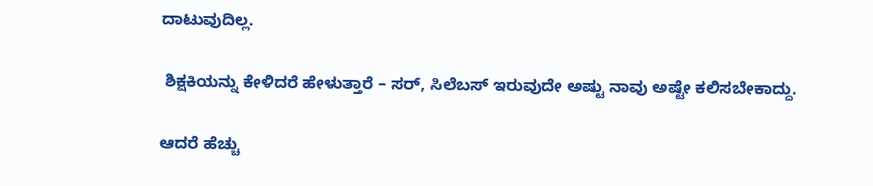ದಾಟುವುದಿಲ್ಲ.

 ಶಿಕ್ಷಕಿಯನ್ನು ಕೇಳಿದರೆ ಹೇಳುತ್ತಾರೆ – ಸರ್, ಸಿಲೆಬಸ್ ಇರುವುದೇ ಅಷ್ಟು ನಾವು ಅಷ್ಟೇ ಕಲಿಸಬೇಕಾದ್ದು.

ಆದರೆ ಹೆಚ್ಚು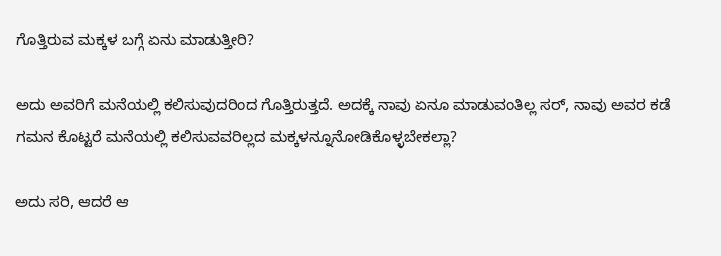ಗೊತ್ತಿರುವ ಮಕ್ಕಳ ಬಗ್ಗೆ ಏನು ಮಾಡುತ್ತೀರಿ?

ಅದು ಅವರಿಗೆ ಮನೆಯಲ್ಲಿ ಕಲಿಸುವುದರಿಂದ ಗೊತ್ತಿರುತ್ತದೆ. ಅದಕ್ಕೆ ನಾವು ಏನೂ ಮಾಡುವಂತಿಲ್ಲ ಸರ್, ನಾವು ಅವರ ಕಡೆ ಗಮನ ಕೊಟ್ಟರೆ ಮನೆಯಲ್ಲಿ ಕಲಿಸುವವರಿಲ್ಲದ ಮಕ್ಕಳನ್ನೂನೋಡಿಕೊಳ್ಳಬೇಕಲ್ಲಾ?

ಅದು ಸರಿ, ಆದರೆ ಆ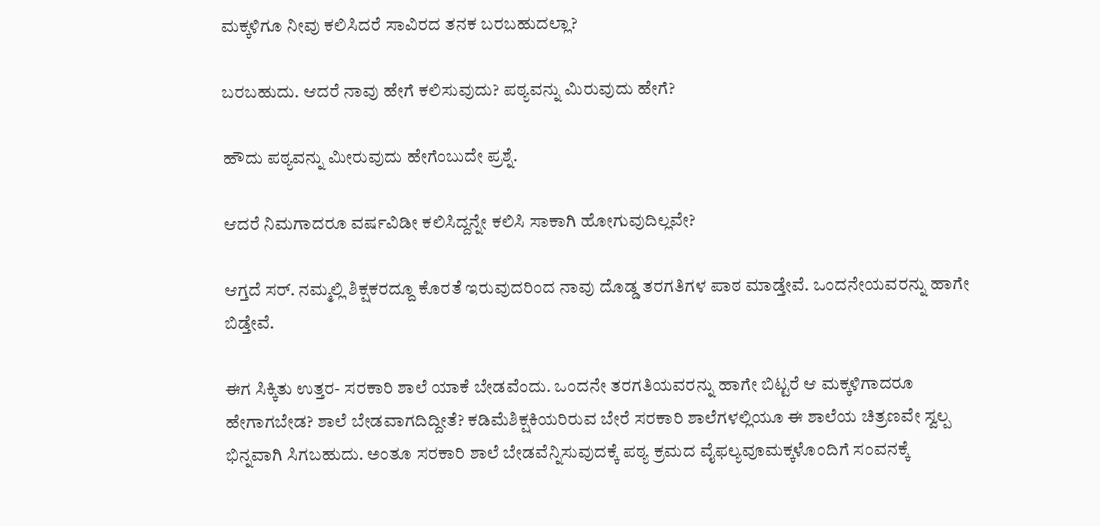ಮಕ್ಕಳಿಗೂ ನೀವು ಕಲಿಸಿದರೆ ಸಾವಿರದ ತನಕ ಬರಬಹುದಲ್ಲಾ?

ಬರಬಹುದು. ಆದರೆ ನಾವು ಹೇಗೆ ಕಲಿಸುವುದು? ಪಠ್ಯವನ್ನು ಮಿರುವುದು ಹೇಗೆ?

ಹೌದು ಪಠ್ಯವನ್ನು ಮೀರುವುದು ಹೇಗೆಂಬುದೇ ಪ್ರಶ್ನೆ.

ಆದರೆ ನಿಮಗಾದರೂ ವರ್ಷವಿಡೀ ಕಲಿಸಿದ್ದನ್ನೇ ಕಲಿಸಿ ಸಾಕಾಗಿ ಹೋಗುವುದಿಲ್ಲವೇ?

ಆಗ್ತದೆ ಸರ್. ನಮ್ಮಲ್ಲಿ ಶಿಕ್ಷಕರದ್ದೂ ಕೊರತೆ ಇರುವುದರಿಂದ ನಾವು ದೊಡ್ಡ ತರಗತಿಗಳ ಪಾಠ ಮಾಡ್ತೇವೆ. ಒಂದನೇಯವರನ್ನು ಹಾಗೇ ಬಿಡ್ತೇವೆ.

ಈಗ ಸಿಕ್ಕಿತು ಉತ್ತರ- ಸರಕಾರಿ ಶಾಲೆ ಯಾಕೆ ಬೇಡವೆಂದು. ಒಂದನೇ ತರಗತಿಯವರನ್ನು ಹಾಗೇ ಬಿಟ್ಟರೆ ಆ ಮಕ್ಕಳಿಗಾದರೂ ಹೇಗಾಗಬೇಡ? ಶಾಲೆ ಬೇಡವಾಗದಿದ್ದೀತೆ? ಕಡಿಮೆಶಿಕ್ಷಕಿಯರಿರುವ ಬೇರೆ ಸರಕಾರಿ ಶಾಲೆಗಳಲ್ಲಿಯೂ ಈ ಶಾಲೆಯ ಚಿತ್ರಣವೇ ಸ್ವಲ್ಪ ಭಿನ್ನವಾಗಿ ಸಿಗಬಹುದು. ಅಂತೂ ಸರಕಾರಿ ಶಾಲೆ ಬೇಡವೆನ್ನಿಸುವುದಕ್ಕೆ ಪಠ್ಯ ಕ್ರಮದ ವೈಫಲ್ಯವೂಮಕ್ಕಳೊಂದಿಗೆ ಸಂವನಕ್ಕೆ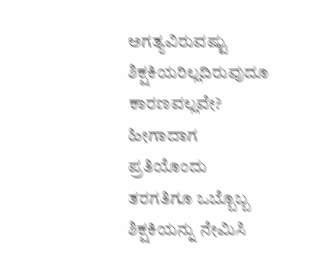ಅಗತ್ಯವಿರುವಷ್ಟು ಶಿಕ್ಷಕಿಯರಿಲ್ಲದಿರುವುದೂ ಕಾರಣವಲ್ಲವೇ? ಹೀಗಾದಾಗ ಪ್ರತಿಯೊಂದು ತರಗತಿಗೂ ಒಬ್ಬೊಬ್ಬ ಶಿಕ್ಷಕಿಯನ್ನು ನೇಮಿಸಿ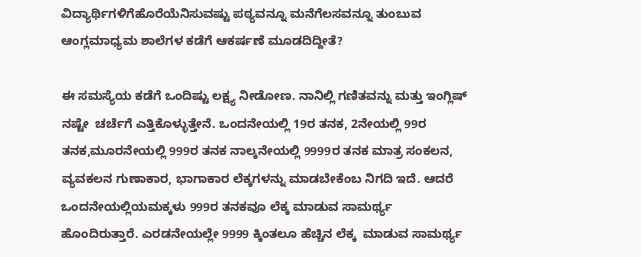ವಿದ್ಯಾರ್ಥಿಗಳಿಗೆಹೊರೆಯೆನಿಸುವಷ್ಟು ಪಠ್ಯವನ್ನೂ ಮನೆಗೆಲಸವನ್ನೂ ತುಂಬುವ ಆಂಗ್ಲಮಾಧ್ಯಮ ಶಾಲೆಗಳ ಕಡೆಗೆ ಆಕರ್ಷಣೆ ಮೂಡದಿದ್ದೀತೆ?

ಈ ಸಮಸ್ಯೆಯ ಕಡೆಗೆ ಒಂದಿಷ್ಟು ಲಕ್ಷ್ಯ ನೀಡೋಣ. ನಾನಿಲ್ಲಿ ಗಣಿತವನ್ನು ಮತ್ತು ಇಂಗ್ಲಿಷ್ ನಷ್ಟೇ  ಚರ್ಚೆಗೆ ಎತ್ತಿಕೊಳ್ಳುತ್ತೇನೆ. ಒಂದನೇಯಲ್ಲಿ 19ರ ತನಕ, 2ನೇಯಲ್ಲಿ 99ರ ತನಕ,ಮೂರನೇಯಲ್ಲಿ 999ರ ತನಕ ನಾಲ್ಕನೇಯಲ್ಲಿ 9999ರ ತನಕ ಮಾತ್ರ ಸಂಕಲನ, ವ್ಯವಕಲನ ಗುಣಾಕಾರ, ಭಾಗಾಕಾರ ಲೆಕ್ಕಗಳನ್ನು ಮಾಡಬೇಕೆಂಬ ನಿಗದಿ ಇದೆ. ಆದರೆ ಒಂದನೇಯಲ್ಲಿಯಮಕ್ಕಳು 999ರ ತನಕವೂ ಲೆಕ್ಕ ಮಾಡುವ ಸಾಮರ್ಥ್ಯ ಹೊಂದಿರುತ್ತಾರೆ. ಎರಡನೇಯಲ್ಲೇ 9999 ಕ್ಕಿಂತಲೂ ಹೆಚ್ಚಿನ ಲೆಕ್ಕ  ಮಾಡುವ ಸಾಮರ್ಥ್ಯ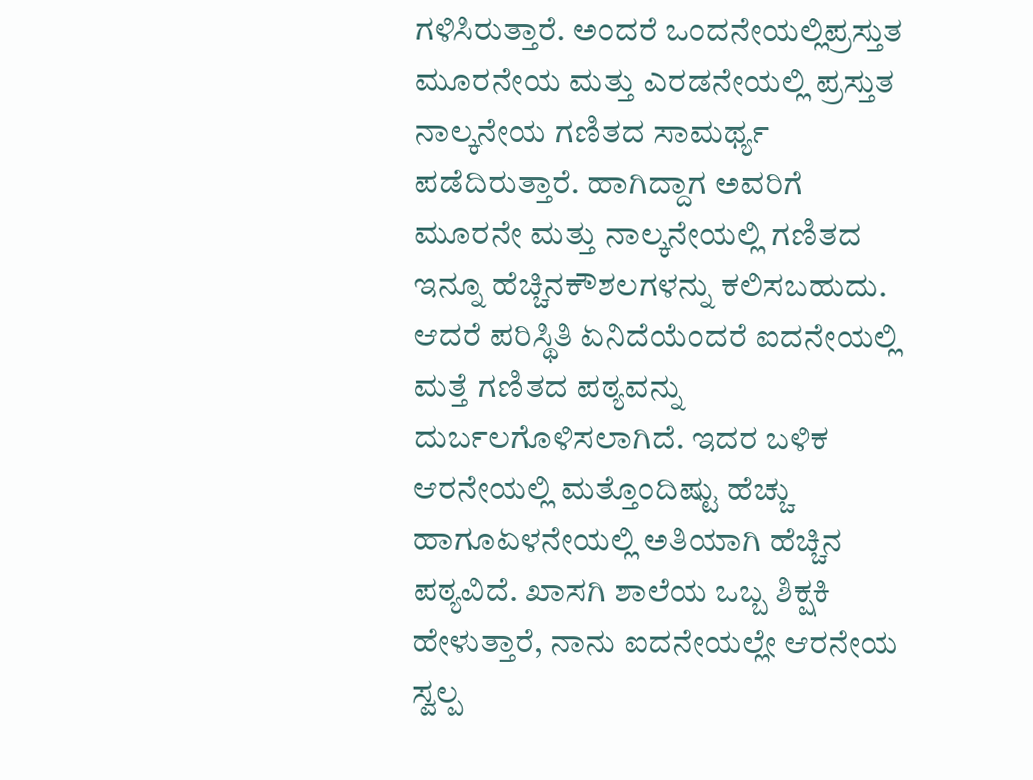ಗಳಿಸಿರುತ್ತಾರೆ. ಅಂದರೆ ಒಂದನೇಯಲ್ಲಿಪ್ರಸ್ತುತ ಮೂರನೇಯ ಮತ್ತು ಎರಡನೇಯಲ್ಲಿ ಪ್ರಸ್ತುತ ನಾಲ್ಕನೇಯ ಗಣಿತದ ಸಾಮರ್ಥ್ಯ ಪಡೆದಿರುತ್ತಾರೆ. ಹಾಗಿದ್ದಾಗ ಅವರಿಗೆ ಮೂರನೇ ಮತ್ತು ನಾಲ್ಕನೇಯಲ್ಲಿ ಗಣಿತದ ಇನ್ನೂ ಹೆಚ್ಚಿನಕೌಶಲಗಳನ್ನು ಕಲಿಸಬಹುದು. ಆದರೆ ಪರಿಸ್ಥಿತಿ ಏನಿದೆಯೆಂದರೆ ಐದನೇಯಲ್ಲಿ ಮತ್ತೆ ಗಣಿತದ ಪಠ್ಯವನ್ನು ದುರ್ಬಲಗೊಳಿಸಲಾಗಿದೆ. ಇದರ ಬಳಿಕ ಆರನೇಯಲ್ಲಿ ಮತ್ತೊಂದಿಷ್ಟು ಹೆಚ್ಚು ಹಾಗೂಏಳನೇಯಲ್ಲಿ ಅತಿಯಾಗಿ ಹೆಚ್ಚಿನ ಪಠ್ಯವಿದೆ. ಖಾಸಗಿ ಶಾಲೆಯ ಒಬ್ಬ ಶಿಕ್ಷಕಿ ಹೇಳುತ್ತಾರೆ, ನಾನು ಐದನೇಯಲ್ಲೇ ಆರನೇಯ ಸ್ವಲ್ಪ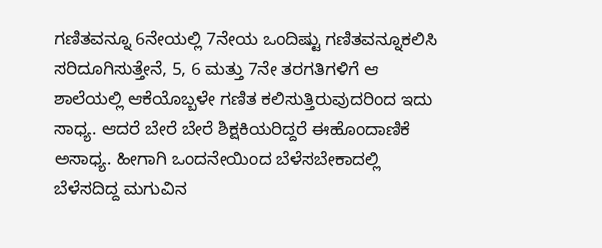ಗಣಿತವನ್ನೂ 6ನೇಯಲ್ಲಿ 7ನೇಯ ಒಂದಿಷ್ಟು ಗಣಿತವನ್ನೂಕಲಿಸಿ ಸರಿದೂಗಿಸುತ್ತೇನೆ, 5, 6 ಮತ್ತು 7ನೇ ತರಗತಿಗಳಿಗೆ ಆ ಶಾಲೆಯಲ್ಲಿ ಆಕೆಯೊಬ್ಬಳೇ ಗಣಿತ ಕಲಿಸುತ್ತಿರುವುದರಿಂದ ಇದು ಸಾಧ್ಯ. ಆದರೆ ಬೇರೆ ಬೇರೆ ಶಿಕ್ಷಕಿಯರಿದ್ದರೆ ಈಹೊಂದಾಣಿಕೆ ಅಸಾಧ್ಯ. ಹೀಗಾಗಿ ಒಂದನೇಯಿಂದ ಬೆಳೆಸಬೇಕಾದಲ್ಲಿ ಬೆಳೆಸದಿದ್ದ ಮಗುವಿನ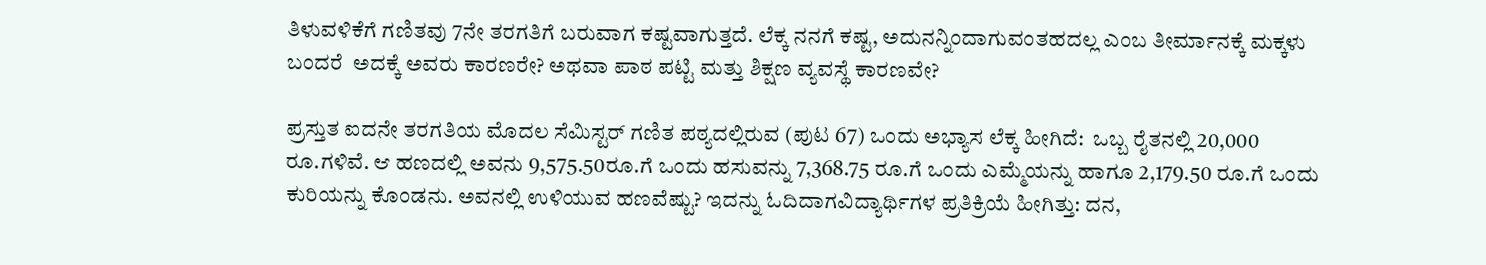ತಿಳುವಳಿಕೆಗೆ ಗಣಿತವು 7ನೇ ತರಗತಿಗೆ ಬರುವಾಗ ಕಷ್ಟವಾಗುತ್ತದೆ. ಲೆಕ್ಕ ನನಗೆ ಕಷ್ಟ, ಅದುನನ್ನಿಂದಾಗುವಂತಹದಲ್ಲ ಎಂಬ ತೀರ್ಮಾನಕ್ಕೆ ಮಕ್ಕಳು ಬಂದರೆ  ಅದಕ್ಕೆ ಅವರು ಕಾರಣರೇ? ಅಥವಾ ಪಾಠ ಪಟ್ಟಿ ಮತ್ತು ಶಿಕ್ಷಣ ವ್ಯವಸ್ಥೆ ಕಾರಣವೇ?

ಪ್ರಸ್ತುತ ಐದನೇ ತರಗತಿಯ ಮೊದಲ ಸೆಮಿಸ್ಟರ್ ಗಣಿತ ಪಠ್ಯದಲ್ಲಿರುವ (ಪುಟ 67) ಒಂದು ಅಭ್ಯಾಸ ಲೆಕ್ಕ ಹೀಗಿದೆ:  ಒಬ್ಬ ರೈತನಲ್ಲಿ 20,000 ರೂ.ಗಳಿವೆ. ಆ ಹಣದಲ್ಲಿ ಅವನು 9,575.50ರೂ.ಗೆ ಒಂದು ಹಸುವನ್ನು 7,368.75 ರೂ.ಗೆ ಒಂದು ಎಮ್ಮೆಯನ್ನು ಹಾಗೂ 2,179.50 ರೂ.ಗೆ ಒಂದು ಕುರಿಯನ್ನು ಕೊಂಡನು. ಅವನಲ್ಲಿ ಉಳಿಯುವ ಹಣವೆಷ್ಟು? ಇದನ್ನು ಓದಿದಾಗವಿದ್ಯಾರ್ಥಿಗಳ ಪ್ರತಿಕ್ರಿಯೆ ಹೀಗಿತ್ತು: ದನ,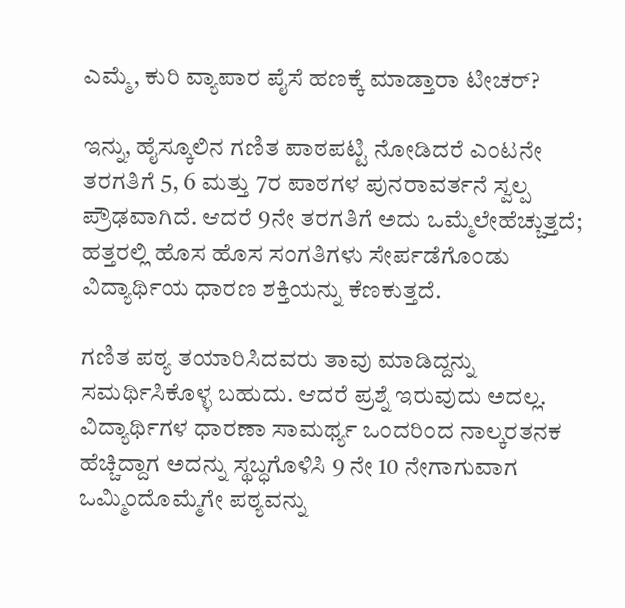ಎಮ್ಮೆ, ಕುರಿ ವ್ಯಾಪಾರ ಪೈಸೆ ಹಣಕ್ಕೆ ಮಾಡ್ತಾರಾ ಟೀಚರ್?

ಇನ್ನು, ಹೈಸ್ಕೂಲಿನ ಗಣಿತ ಪಾಠಪಟ್ಟಿ ನೋಡಿದರೆ ಎಂಟನೇ ತರಗತಿಗೆ 5, 6 ಮತ್ತು 7ರ ಪಾಠಗಳ ಪುನರಾವರ್ತನೆ ಸ್ವಲ್ಪ ಪ್ರೌಢವಾಗಿದೆ. ಆದರೆ 9ನೇ ತರಗತಿಗೆ ಅದು ಒಮ್ಮೆಲೇಹೆಚ್ಚುತ್ತದೆ; ಹತ್ತರಲ್ಲಿ ಹೊಸ ಹೊಸ ಸಂಗತಿಗಳು ಸೇರ್ಪಡೆಗೊಂಡು ವಿದ್ಯಾರ್ಥಿಯ ಧಾರಣ ಶಕ್ತಿಯನ್ನು ಕೆಣಕುತ್ತದೆ.

ಗಣಿತ ಪಠ್ಯ ತಯಾರಿಸಿದವರು ತಾವು ಮಾಡಿದ್ದನ್ನು ಸಮರ್ಥಿಸಿಕೊಳ್ಳ ಬಹುದು. ಆದರೆ ಪ್ರಶ್ನೆ ಇರುವುದು ಅದಲ್ಲ. ವಿದ್ಯಾರ್ಥಿಗಳ ಧಾರಣಾ ಸಾಮರ್ಥ್ಯ ಒಂದರಿಂದ ನಾಲ್ಕರತನಕ ಹೆಚ್ಚಿದ್ದಾಗ ಅದನ್ನು ಸ್ಥಬ್ಧಗೊಳಿಸಿ 9 ನೇ 10 ನೇಗಾಗುವಾಗ ಒಮ್ಮಿಂದೊಮ್ಮೆಗೇ ಪಠ್ಯವನ್ನು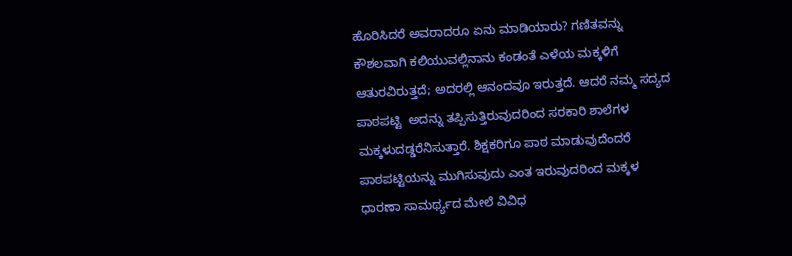ಹೊರಿಸಿದರೆ ಅವರಾದರೂ ಏನು ಮಾಡಿಯಾರು? ಗಣಿತವನ್ನು ಕೌಶಲವಾಗಿ ಕಲಿಯುವಲ್ಲಿನಾನು ಕಂಡಂತೆ ಎಳೆಯ ಮಕ್ಕಳಿಗೆ ಆತುರವಿರುತ್ತದೆ; ಅದರಲ್ಲಿ ಆನಂದವೂ ಇರುತ್ತದೆ. ಆದರೆ ನಮ್ಮ ಸದ್ಯದ ಪಾಠಪಟ್ಟಿ  ಅದನ್ನು ತಪ್ಪಿಸುತ್ತಿರುವುದರಿಂದ ಸರಕಾರಿ ಶಾಲೆಗಳ ಮಕ್ಕಳುದಡ್ಡರೆನಿಸುತ್ತಾರೆ. ಶಿಕ್ಷಕರಿಗೂ ಪಾಠ ಮಾಡುವುದೆಂದರೆ ಪಾಠಪಟ್ಟಿಯನ್ನು ಮುಗಿಸುವುದು ಎಂತ ಇರುವುದರಿಂದ ಮಕ್ಕಳ ಧಾರಣಾ ಸಾಮರ್ಥ್ಯದ ಮೇಲೆ ವಿವಿಧ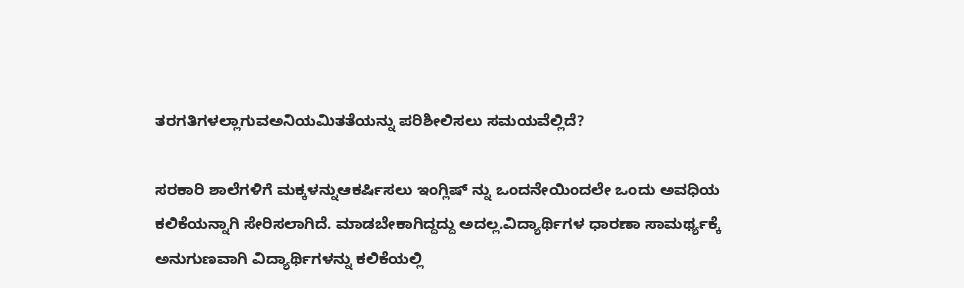ತರಗತಿಗಳಲ್ಲಾಗುವಅನಿಯಮಿತತೆಯನ್ನು ಪರಿಶೀಲಿಸಲು ಸಮಯವೆಲ್ಲಿದೆ?

ಸರಕಾರಿ ಶಾಲೆಗಳಿಗೆ ಮಕ್ಕಳನ್ನುಆಕರ್ಷಿಸಲು ಇಂಗ್ಲಿಷ್ ನ್ನು ಒಂದನೇಯಿಂದಲೇ ಒಂದು ಅವಧಿಯ ಕಲಿಕೆಯನ್ನಾಗಿ ಸೇರಿಸಲಾಗಿದೆ. ಮಾಡಬೇಕಾಗಿದ್ದದ್ದು ಅದಲ್ಲ.ವಿದ್ಯಾರ್ಥಿಗಳ ಧಾರಣಾ ಸಾಮರ್ಥ್ಯಕ್ಕೆ ಅನುಗುಣವಾಗಿ ವಿದ್ಯಾರ್ಥಿಗಳನ್ನು ಕಲಿಕೆಯಲ್ಲಿ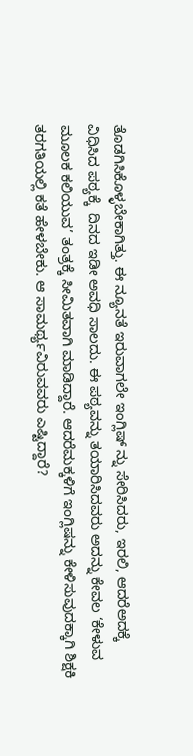ತೊಡಗಿಸಿಕೊಳ್ಳಬೇಕಾಗಿತ್ತು. ಈ ನ್ಯೂನತೆ ಇರುವಾಗಲೇ ಇಂಗ್ಲಿಷ್ ನ್ನು ಸೇರಿಸಿದರು, ಇರಲಿ, ಆದರೆಅದಕ್ಕೆ ವಿಧಿಸಿದ ಪಠ್ಯಕ್ಕೆ  ದಿನದ ಇಡೀ ಅವಧಿ ಸಾಲದು. ಈ ಪಠ್ಯವನ್ನು ತಯಾರಿಸಿದವರು ಅದನ್ನು ಕೇವಲ ‘ಕೇಳುವ ಮೂಲಕ ಕಲಿಯುವ’ ತಂತ್ರಕ್ಕೆ ಸೀಮಿತವಾಗಿ ಮಾಡಿದ್ದಾರೆ. ಆದರೆಮಕ್ಕಳಿಗೆ ಇಂಗ್ಲಿಷನ್ನು ಕೇಳಿಸುವುದಕ್ಕಾಗಿ ಶಿಕ್ಷಕಿ ತರಗತಿಯಲ್ಲಿ ಕತೆ ಹೇಳಬೇಕು. ಆ ಸಾಮರ್ಥ್ಯವಿರುವವರು ಎಷ್ಟಿದ್ದಾರೆ?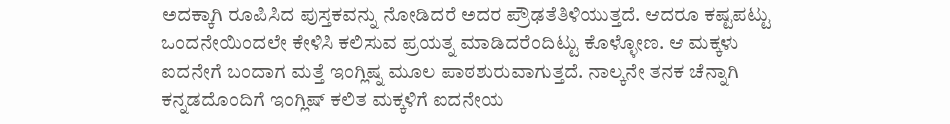ಅದಕ್ಕಾಗಿ ರೂಪಿಸಿದ ಪುಸ್ತಕವನ್ನು ನೋಡಿದರೆ ಅದರ ಪ್ರೌಢತೆತಿಳಿಯುತ್ತದೆ. ಆದರೂ ಕಷ್ಟಪಟ್ಟು ಒಂದನೇಯಿಂದಲೇ ಕೇಳಿಸಿ ಕಲಿಸುವ ಪ್ರಯತ್ನ ಮಾಡಿದರೆಂದಿಟ್ಟು ಕೊಳ್ಳೋಣ. ಆ ಮಕ್ಕಳು ಐದನೇಗೆ ಬಂದಾಗ ಮತ್ತೆ ಇಂಗ್ಲಿಷ್ನ ಮೂಲ ಪಾಠಶುರುವಾಗುತ್ತದೆ. ನಾಲ್ಕನೇ ತನಕ ಚೆನ್ನಾಗಿ ಕನ್ನಡದೊಂದಿಗೆ ಇಂಗ್ಲಿಷ್ ಕಲಿತ ಮಕ್ಕಳಿಗೆ ಐದನೇಯ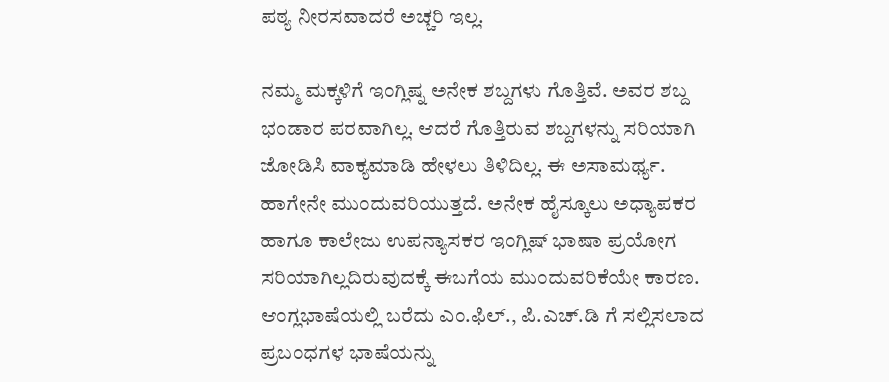ಪಠ್ಯ ನೀರಸವಾದರೆ ಅಚ್ಚರಿ ಇಲ್ಲ.

ನಮ್ಮ ಮಕ್ಕಳಿಗೆ ಇಂಗ್ಲಿಷ್ನ ಅನೇಕ ಶಬ್ದಗಳು ಗೊತ್ತಿವೆ. ಅವರ ಶಬ್ದ ಭಂಡಾರ ಪರವಾಗಿಲ್ಲ. ಆದರೆ ಗೊತ್ತಿರುವ ಶಬ್ದಗಳನ್ನು ಸರಿಯಾಗಿ ಜೋಡಿಸಿ ವಾಕ್ಯಮಾಡಿ ಹೇಳಲು ತಿಳಿದಿಲ್ಲ. ಈ ಅಸಾಮರ್ಥ್ಯ. ಹಾಗೇನೇ ಮುಂದುವರಿಯುತ್ತದೆ. ಅನೇಕ ಹೈಸ್ಕೂಲು ಅಧ್ಯಾಪಕರ ಹಾಗೂ ಕಾಲೇಜು ಉಪನ್ಯಾಸಕರ ಇಂಗ್ಲಿಷ್ ಭಾಷಾ ಪ್ರಯೋಗ ಸರಿಯಾಗಿಲ್ಲದಿರುವುದಕ್ಕೆ ಈಬಗೆಯ ಮುಂದುವರಿಕೆಯೇ ಕಾರಣ. ಆಂಗ್ಲಭಾಷೆಯಲ್ಲಿ ಬರೆದು ಎಂ.ಫಿಲ್., ಪಿ.ಎಚ್.ಡಿ ಗೆ ಸಲ್ಲಿಸಲಾದ ಪ್ರಬಂಧಗಳ ಭಾಷೆಯನ್ನು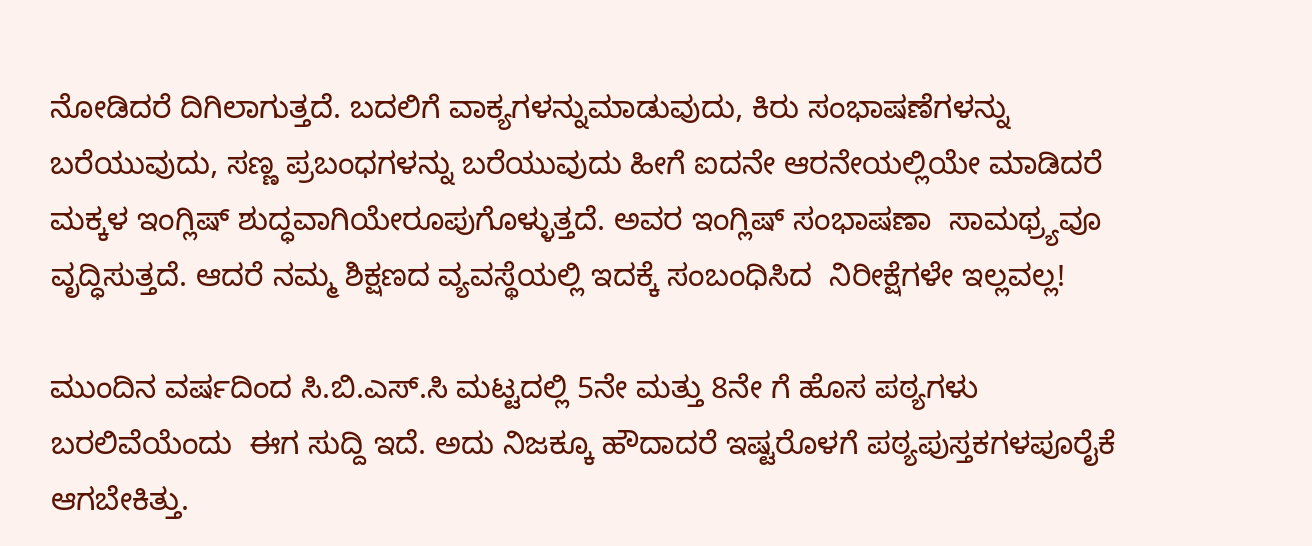ನೋಡಿದರೆ ದಿಗಿಲಾಗುತ್ತದೆ. ಬದಲಿಗೆ ವಾಕ್ಯಗಳನ್ನುಮಾಡುವುದು, ಕಿರು ಸಂಭಾಷಣೆಗಳನ್ನು ಬರೆಯುವುದು, ಸಣ್ಣ ಪ್ರಬಂಧಗಳನ್ನು ಬರೆಯುವುದು ಹೀಗೆ ಐದನೇ ಆರನೇಯಲ್ಲಿಯೇ ಮಾಡಿದರೆ ಮಕ್ಕಳ ಇಂಗ್ಲಿಷ್ ಶುದ್ಧವಾಗಿಯೇರೂಪುಗೊಳ್ಳುತ್ತದೆ. ಅವರ ಇಂಗ್ಲಿಷ್ ಸಂಭಾಷಣಾ  ಸಾಮಥ್ರ್ಯವೂ ವೃದ್ಧಿಸುತ್ತದೆ. ಆದರೆ ನಮ್ಮ ಶಿಕ್ಷಣದ ವ್ಯವಸ್ಥೆಯಲ್ಲಿ ಇದಕ್ಕೆ ಸಂಬಂಧಿಸಿದ  ನಿರೀಕ್ಷೆಗಳೇ ಇಲ್ಲವಲ್ಲ!

ಮುಂದಿನ ವರ್ಷದಿಂದ ಸಿ.ಬಿ.ಎಸ್.ಸಿ ಮಟ್ಟದಲ್ಲಿ 5ನೇ ಮತ್ತು 8ನೇ ಗೆ ಹೊಸ ಪಠ್ಯಗಳು ಬರಲಿವೆಯೆಂದು  ಈಗ ಸುದ್ದಿ ಇದೆ. ಅದು ನಿಜಕ್ಕೂ ಹೌದಾದರೆ ಇಷ್ಟರೊಳಗೆ ಪಠ್ಯಪುಸ್ತಕಗಳಪೂರೈಕೆ ಆಗಬೇಕಿತ್ತು.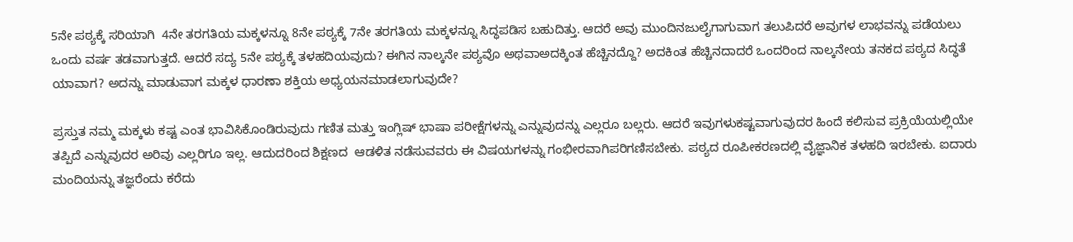5ನೇ ಪಠ್ಯಕ್ಕೆ ಸರಿಯಾಗಿ  4ನೇ ತರಗತಿಯ ಮಕ್ಕಳನ್ನೂ 8ನೇ ಪಠ್ಯಕ್ಕೆ 7ನೇ ತರಗತಿಯ ಮಕ್ಕಳನ್ನೂ ಸಿದ್ಧಪಡಿಸ ಬಹುದಿತ್ತು. ಆದರೆ ಅವು ಮುಂದಿನಜುಲೈಗಾಗುವಾಗ ತಲುಪಿದರೆ ಅವುಗಳ ಲಾಭವನ್ನು ಪಡೆಯಲು ಒಂದು ವರ್ಷ ತಡವಾಗುತ್ತದೆ. ಆದರೆ ಸದ್ಯ 5ನೇ ಪಠ್ಯಕ್ಕೆ ತಳಹದಿಯವುದು? ಈಗಿನ ನಾಲ್ಕನೇ ಪಠ್ಯವೊ ಅಥವಾಅದಕ್ಕಿಂತ ಹೆಚ್ಚಿನದ್ದೊ? ಅದಕಿಂತ ಹೆಚ್ಚಿನದಾದರೆ ಒಂದರಿಂದ ನಾಲ್ಕನೇಯ ತನಕದ ಪಠ್ಯದ ಸಿದ್ಧತೆ ಯಾವಾಗ? ಅದನ್ನು ಮಾಡುವಾಗ ಮಕ್ಕಳ ಧಾರಣಾ ಶಕ್ತಿಯ ಅಧ್ಯಯನಮಾಡಲಾಗುವುದೇ?

ಪ್ರಸ್ತುತ ನಮ್ಮ ಮಕ್ಕಳು ಕಷ್ಟ ಎಂತ ಭಾವಿಸಿಕೊಂಡಿರುವುದು ಗಣಿತ ಮತ್ತು ಇಂಗ್ಲಿಷ್ ಭಾಷಾ ಪರೀಕ್ಷೆಗಳನ್ನು ಎನ್ನುವುದನ್ನು ಎಲ್ಲರೂ ಬಲ್ಲರು. ಆದರೆ ಇವುಗಳುಕಷ್ಟವಾಗುವುದರ ಹಿಂದೆ ಕಲಿಸುವ ಪ್ರಕ್ರಿಯೆಯಲ್ಲಿಯೇ ತಪ್ಪಿದೆ ಎನ್ನುವುದರ ಅರಿವು ಎಲ್ಲರಿಗೂ ಇಲ್ಲ. ಆದುದರಿಂದ ಶಿಕ್ಷಣದ  ಆಡಳಿತ ನಡೆಸುವವರು ಈ ವಿಷಯಗಳನ್ನು ಗಂಭೀರವಾಗಿಪರಿಗಣಿಸಬೇಕು. ಪಠ್ಯದ ರೂಪೀಕರಣದಲ್ಲಿ ವೈಜ್ಞಾನಿಕ ತಳಹದಿ ಇರಬೇಕು. ಐದಾರು ಮಂದಿಯನ್ನು ತಜ್ಞರೆಂದು ಕರೆದು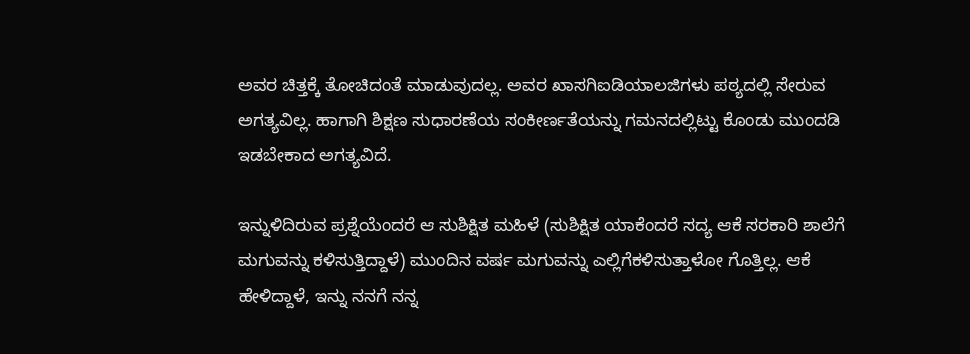ಅವರ ಚಿತ್ತಕ್ಕೆ ತೋಚಿದಂತೆ ಮಾಡುವುದಲ್ಲ. ಅವರ ಖಾಸಗಿಐಡಿಯಾಲಜಿಗಳು ಪಠ್ಯದಲ್ಲಿ ಸೇರುವ ಅಗತ್ಯವಿಲ್ಲ. ಹಾಗಾಗಿ ಶಿಕ್ಷಣ ಸುಧಾರಣೆಯ ಸಂಕೀರ್ಣತೆಯನ್ನು ಗಮನದಲ್ಲಿಟ್ಟು ಕೊಂಡು ಮುಂದಡಿ ಇಡಬೇಕಾದ ಅಗತ್ಯವಿದೆ.

ಇನ್ನುಳಿದಿರುವ ಪ್ರಶ್ನೆಯೆಂದರೆ ಆ ಸುಶಿಕ್ಷಿತ ಮಹಿಳೆ (ಸುಶಿಕ್ಷಿತ ಯಾಕೆಂದರೆ ಸದ್ಯ ಆಕೆ ಸರಕಾರಿ ಶಾಲೆಗೆ ಮಗುವನ್ನು ಕಳಿಸುತ್ತಿದ್ದಾಳೆ) ಮುಂದಿನ ವರ್ಷ ಮಗುವನ್ನು ಎಲ್ಲಿಗೆಕಳಿಸುತ್ತಾಳೋ ಗೊತ್ತಿಲ್ಲ. ಆಕೆ ಹೇಳಿದ್ದಾಳೆ, ಇನ್ನು ನನಗೆ ನನ್ನ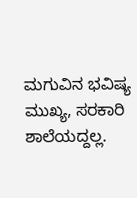ಮಗುವಿನ ಭವಿಷ್ಯ ಮುಖ್ಯ, ಸರಕಾರಿ ಶಾಲೆಯದ್ದಲ್ಲ.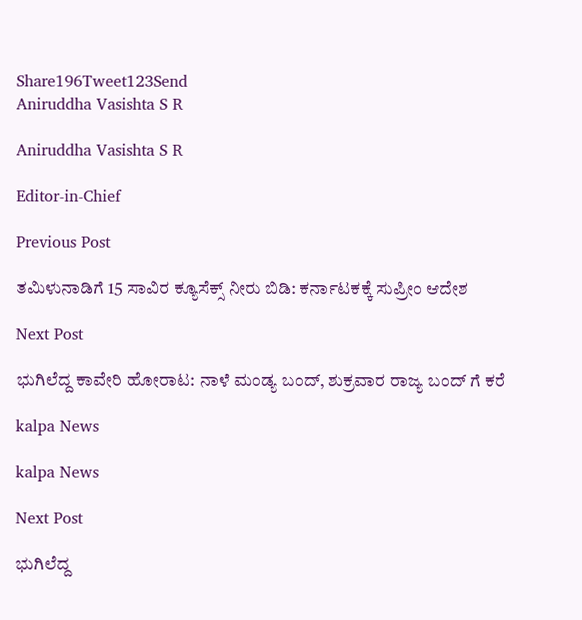Share196Tweet123Send
Aniruddha Vasishta S R

Aniruddha Vasishta S R

Editor-in-Chief

Previous Post

ತಮಿಳುನಾಡಿಗೆ 15 ಸಾವಿರ ಕ್ಯೂಸೆಕ್ಸ್ ನೀರು ಬಿಡಿ: ಕರ್ನಾಟಕಕ್ಕೆ ಸುಪ್ರೀಂ ಆದೇಶ

Next Post

ಭುಗಿಲೆದ್ದ ಕಾವೇರಿ ಹೋರಾಟ: ನಾಳೆ ಮಂಡ್ಯ ಬಂದ್, ಶುಕ್ರವಾರ ರಾಜ್ಯ ಬಂದ್ ಗೆ ಕರೆ

kalpa News

kalpa News

Next Post

ಭುಗಿಲೆದ್ದ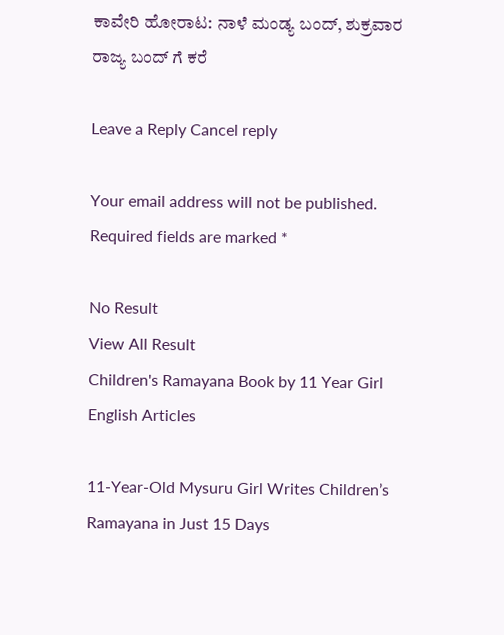ಕಾವೇರಿ ಹೋರಾಟ: ನಾಳೆ ಮಂಡ್ಯ ಬಂದ್, ಶುಕ್ರವಾರ ರಾಜ್ಯ ಬಂದ್ ಗೆ ಕರೆ

Leave a Reply Cancel reply

Your email address will not be published. Required fields are marked *

No Result
View All Result
Children's Ramayana Book by 11 Year Girl
English Articles

11-Year-Old Mysuru Girl Writes Children’s Ramayana in Just 15 Days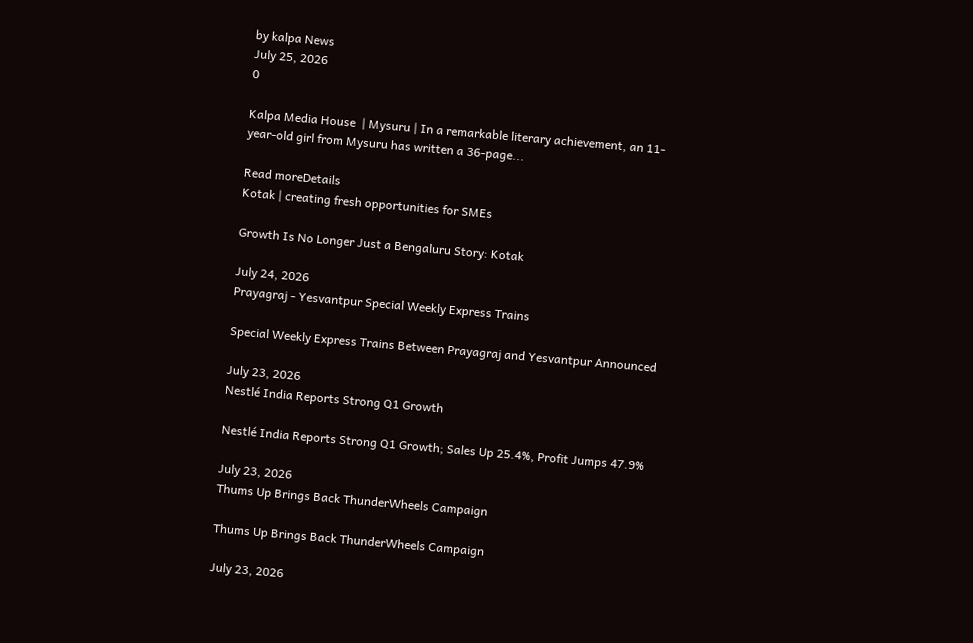by kalpa News
July 25, 2026
0

Kalpa Media House  | Mysuru | In a remarkable literary achievement, an 11-year-old girl from Mysuru has written a 36-page...

Read moreDetails
Kotak | creating fresh opportunities for SMEs

Growth Is No Longer Just a Bengaluru Story: Kotak

July 24, 2026
Prayagraj - Yesvantpur Special Weekly Express Trains

Special Weekly Express Trains Between Prayagraj and Yesvantpur Announced

July 23, 2026
Nestlé India Reports Strong Q1 Growth

Nestlé India Reports Strong Q1 Growth; Sales Up 25.4%, Profit Jumps 47.9%

July 23, 2026
Thums Up Brings Back ThunderWheels Campaign

Thums Up Brings Back ThunderWheels Campaign

July 23, 2026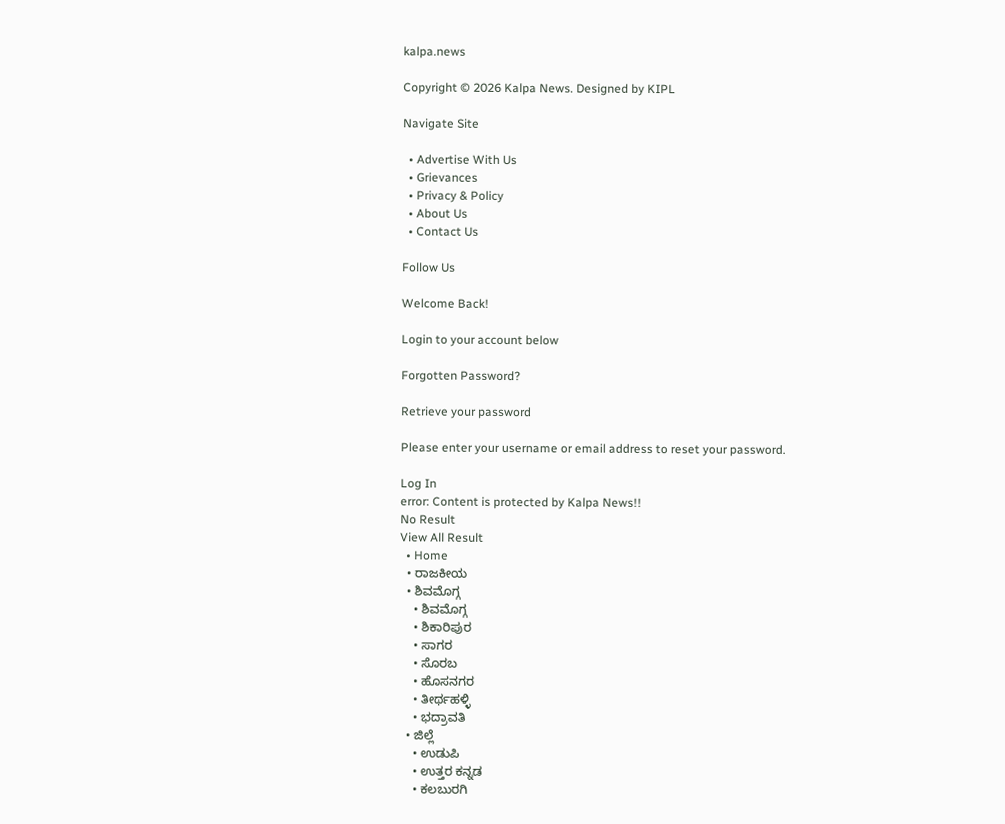kalpa.news

Copyright © 2026 Kalpa News. Designed by KIPL

Navigate Site

  • Advertise With Us
  • Grievances
  • Privacy & Policy
  • About Us
  • Contact Us

Follow Us

Welcome Back!

Login to your account below

Forgotten Password?

Retrieve your password

Please enter your username or email address to reset your password.

Log In
error: Content is protected by Kalpa News!!
No Result
View All Result
  • Home
  • ರಾಜಕೀಯ
  • ಶಿವಮೊಗ್ಗ
    • ಶಿವಮೊಗ್ಗ
    • ಶಿಕಾರಿಪುರ
    • ಸಾಗರ
    • ಸೊರಬ
    • ಹೊಸನಗರ
    • ತೀರ್ಥಹಳ್ಳಿ
    • ಭದ್ರಾವತಿ
  • ಜಿಲ್ಲೆ
    • ಉಡುಪಿ
    • ಉತ್ತರ ಕನ್ನಡ
    • ಕಲಬುರಗಿ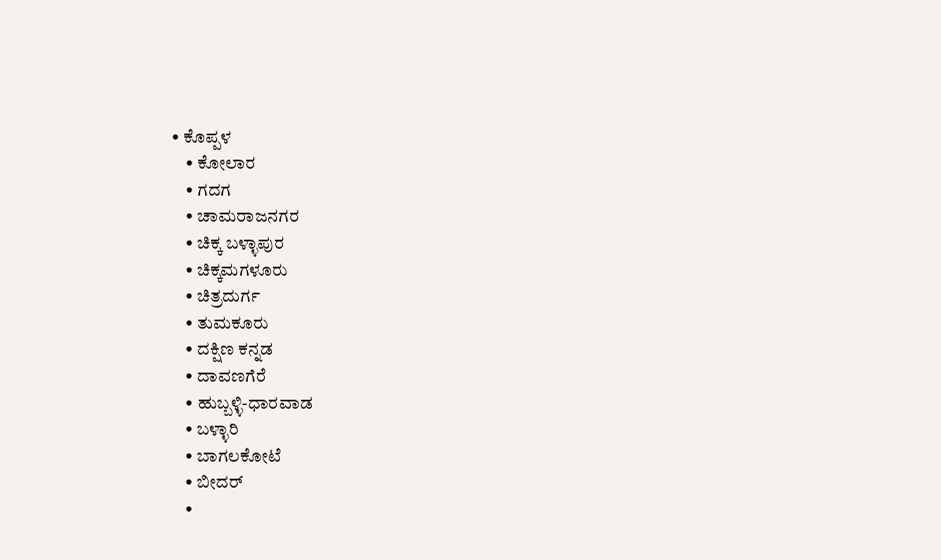• ಕೊಪ್ಪಳ
    • ಕೋಲಾರ
    • ಗದಗ
    • ಚಾಮರಾಜನಗರ
    • ಚಿಕ್ಕ ಬಳ್ಳಾಪುರ
    • ಚಿಕ್ಕಮಗಳೂರು
    • ಚಿತ್ರದುರ್ಗ
    • ತುಮಕೂರು
    • ದಕ್ಷಿಣ ಕನ್ನಡ
    • ದಾವಣಗೆರೆ
    • ಹುಬ್ಬಳ್ಳಿ-ಧಾರವಾಡ
    • ಬಳ್ಳಾರಿ
    • ಬಾಗಲಕೋಟೆ
    • ಬೀದರ್
    •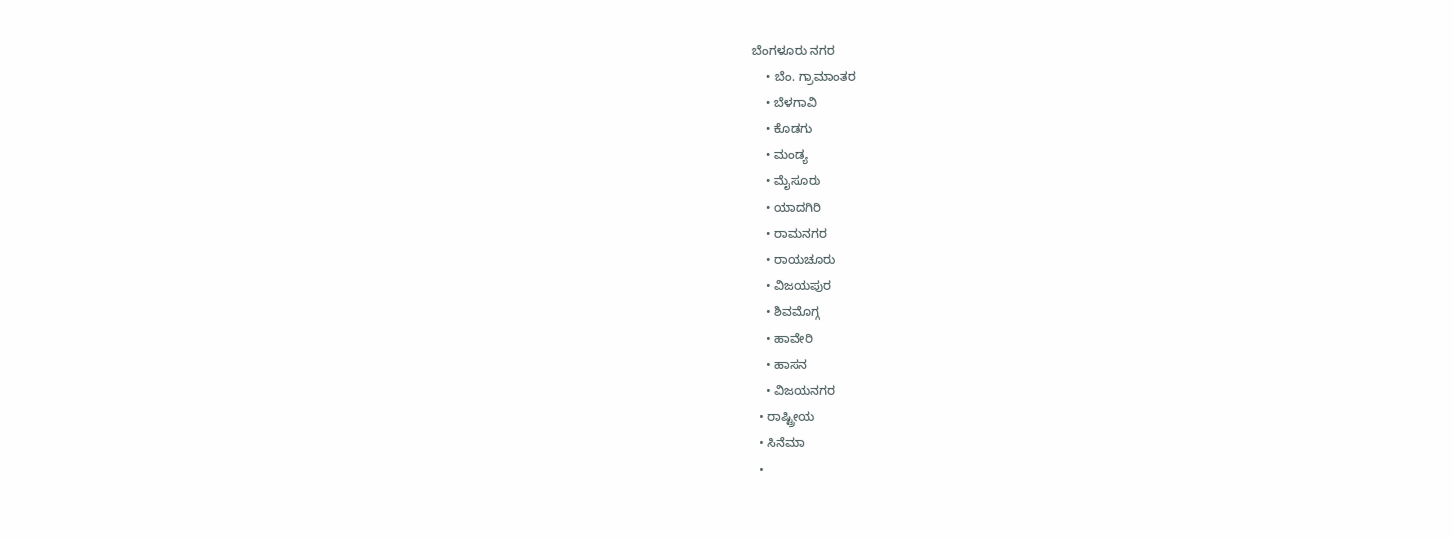ಬೆಂಗಳೂರು ನಗರ
    • ಬೆಂ. ಗ್ರಾಮಾಂತರ
    • ಬೆಳಗಾವಿ
    • ಕೊಡಗು
    • ಮಂಡ್ಯ
    • ಮೈಸೂರು
    • ಯಾದಗಿರಿ
    • ರಾಮನಗರ
    • ರಾಯಚೂರು
    • ವಿಜಯಪುರ
    • ಶಿವಮೊಗ್ಗ
    • ಹಾವೇರಿ
    • ಹಾಸನ
    • ವಿಜಯನಗರ
  • ರಾಷ್ಟ್ರೀಯ
  • ಸಿನೆಮಾ
  •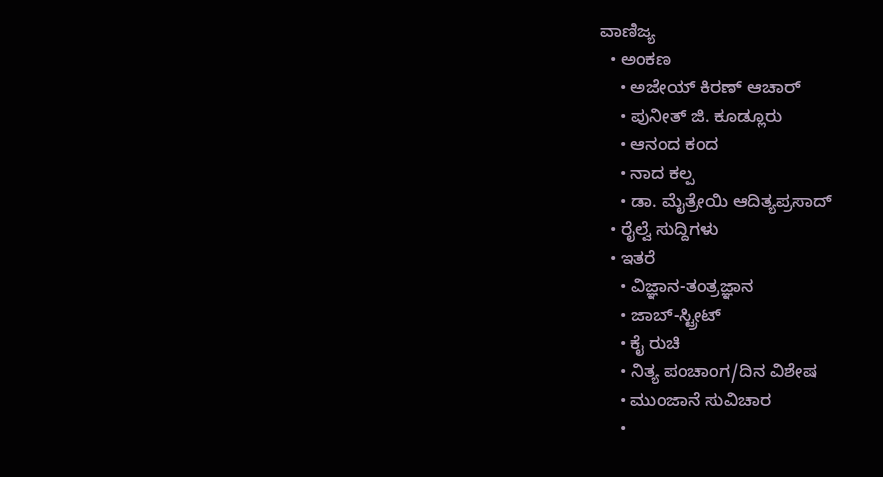ವಾಣಿಜ್ಯ
  • ಅಂಕಣ
    • ಅಜೇಯ್ ಕಿರಣ್ ಆಚಾರ್
    • ಪುನೀತ್ ಜಿ. ಕೂಡ್ಲೂರು
    • ಆನಂದ ಕಂದ
    • ನಾದ ಕಲ್ಪ
    • ಡಾ. ಮೈತ್ರೇಯಿ ಆದಿತ್ಯಪ್ರಸಾದ್
  • ರೈಲ್ವೆ ಸುದ್ದಿಗಳು
  • ಇತರೆ
    • ವಿಜ್ಞಾನ-ತಂತ್ರಜ್ಞಾನ
    • ಜಾಬ್-ಸ್ಟ್ರೀಟ್
    • ಕೈ ರುಚಿ
    • ನಿತ್ಯ ಪಂಚಾಂಗ/ದಿನ ವಿಶೇಷ
    • ಮುಂಜಾನೆ ಸುವಿಚಾರ
    •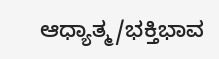ಆಧ್ಯಾತ್ಮ/ಭಕ್ತಿಭಾವ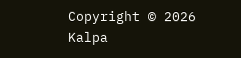Copyright © 2026 Kalpa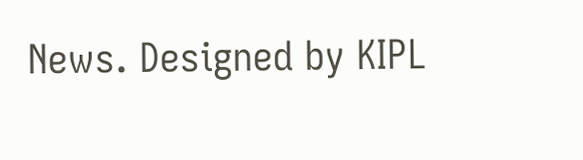News. Designed by KIPL